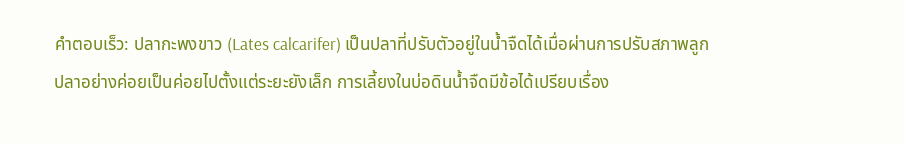คำตอบเร็ว: ปลากะพงขาว (Lates calcarifer) เป็นปลาที่ปรับตัวอยู่ในน้ำจืดได้เมื่อผ่านการปรับสภาพลูกปลาอย่างค่อยเป็นค่อยไปตั้งแต่ระยะยังเล็ก การเลี้ยงในบ่อดินน้ำจืดมีข้อได้เปรียบเรื่อง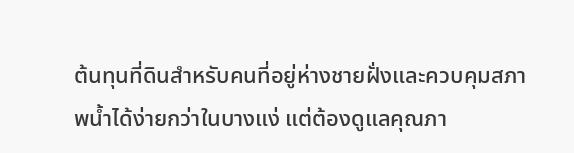ต้นทุนที่ดินสำหรับคนที่อยู่ห่างชายฝั่งและควบคุมสภาพน้ำได้ง่ายกว่าในบางแง่ แต่ต้องดูแลคุณภา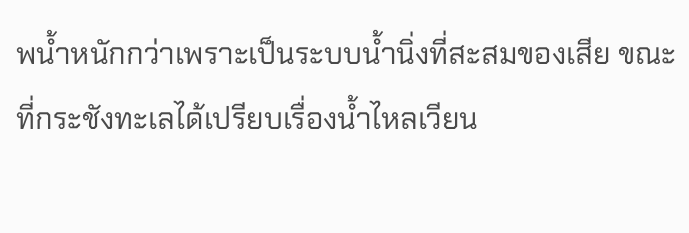พน้ำหนักกว่าเพราะเป็นระบบน้ำนิ่งที่สะสมของเสีย ขณะที่กระชังทะเลได้เปรียบเรื่องน้ำไหลเวียน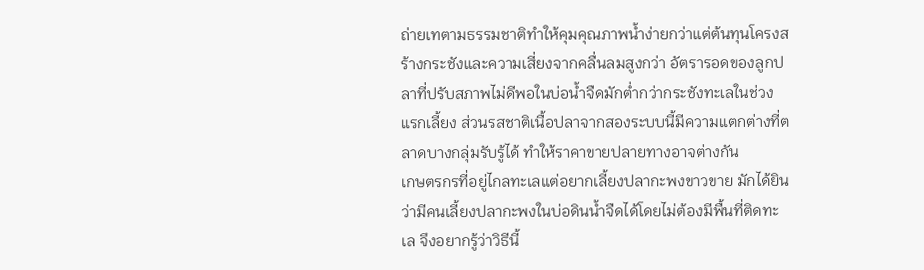ถ่ายเทตามธรรมชาติทำให้คุมคุณภาพน้ำง่ายกว่าแต่ต้นทุนโครงสร้างกระชังและความเสี่ยงจากคลื่นลมสูงกว่า อัตรารอดของลูกปลาที่ปรับสภาพไม่ดีพอในบ่อน้ำจืดมักต่ำกว่ากระชังทะเลในช่วงแรกเลี้ยง ส่วนรสชาติเนื้อปลาจากสองระบบนี้มีความแตกต่างที่ตลาดบางกลุ่มรับรู้ได้ ทำให้ราคาขายปลายทางอาจต่างกัน
เกษตรกรที่อยู่ไกลทะเลแต่อยากเลี้ยงปลากะพงขาวขาย มักได้ยินว่ามีคนเลี้ยงปลากะพงในบ่อดินน้ำจืดได้โดยไม่ต้องมีพื้นที่ติดทะเล จึงอยากรู้ว่าวิธีนี้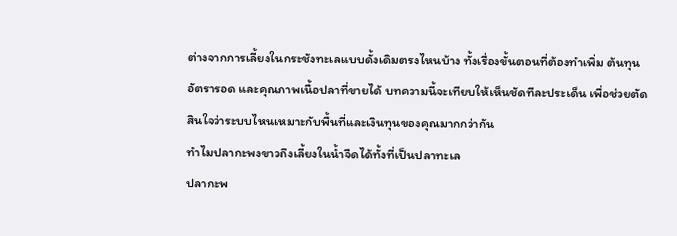ต่างจากการเลี้ยงในกระชังทะเลแบบดั้งเดิมตรงไหนบ้าง ทั้งเรื่องขั้นตอนที่ต้องทำเพิ่ม ต้นทุน อัตรารอด และคุณภาพเนื้อปลาที่ขายได้ บทความนี้จะเทียบให้เห็นชัดทีละประเด็น เพื่อช่วยตัดสินใจว่าระบบไหนเหมาะกับพื้นที่และเงินทุนของคุณมากกว่ากัน
ทำไมปลากะพงขาวถึงเลี้ยงในน้ำจืดได้ทั้งที่เป็นปลาทะเล
ปลากะพ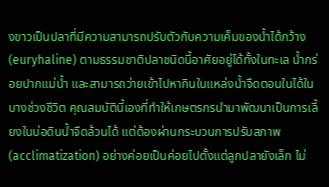งขาวเป็นปลาที่มีความสามารถปรับตัวกับความเค็มของน้ำได้กว้าง (euryhaline) ตามธรรมชาติปลาชนิดนี้อาศัยอยู่ได้ทั้งในทะเล น้ำกร่อยปากแม่น้ำ และสามารถว่ายเข้าไปหากินในแหล่งน้ำจืดตอนในได้ในบางช่วงชีวิต คุณสมบัตินี้เองที่ทำให้เกษตรกรนำมาพัฒนาเป็นการเลี้ยงในบ่อดินน้ำจืดล้วนได้ แต่ต้องผ่านกระบวนการปรับสภาพ (acclimatization) อย่างค่อยเป็นค่อยไปตั้งแต่ลูกปลายังเล็ก ไม่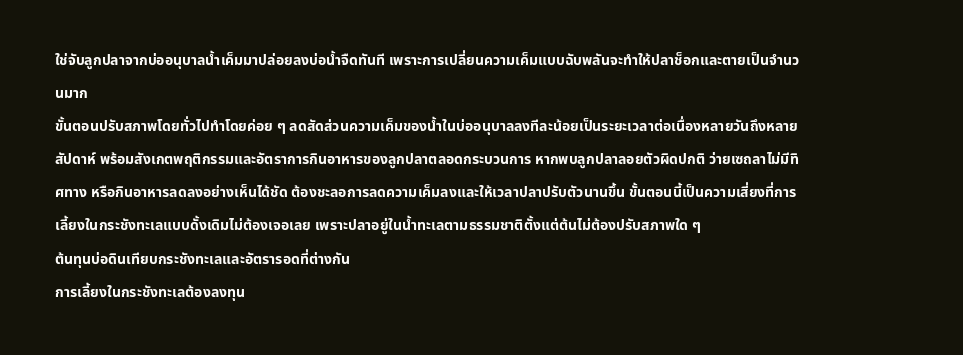ใช่จับลูกปลาจากบ่ออนุบาลน้ำเค็มมาปล่อยลงบ่อน้ำจืดทันที เพราะการเปลี่ยนความเค็มแบบฉับพลันจะทำให้ปลาช็อกและตายเป็นจำนวนมาก
ขั้นตอนปรับสภาพโดยทั่วไปทำโดยค่อย ๆ ลดสัดส่วนความเค็มของน้ำในบ่ออนุบาลลงทีละน้อยเป็นระยะเวลาต่อเนื่องหลายวันถึงหลายสัปดาห์ พร้อมสังเกตพฤติกรรมและอัตราการกินอาหารของลูกปลาตลอดกระบวนการ หากพบลูกปลาลอยตัวผิดปกติ ว่ายเซถลาไม่มีทิศทาง หรือกินอาหารลดลงอย่างเห็นได้ชัด ต้องชะลอการลดความเค็มลงและให้เวลาปลาปรับตัวนานขึ้น ขั้นตอนนี้เป็นความเสี่ยงที่การเลี้ยงในกระชังทะเลแบบดั้งเดิมไม่ต้องเจอเลย เพราะปลาอยู่ในน้ำทะเลตามธรรมชาติตั้งแต่ต้นไม่ต้องปรับสภาพใด ๆ
ต้นทุนบ่อดินเทียบกระชังทะเลและอัตรารอดที่ต่างกัน
การเลี้ยงในกระชังทะเลต้องลงทุน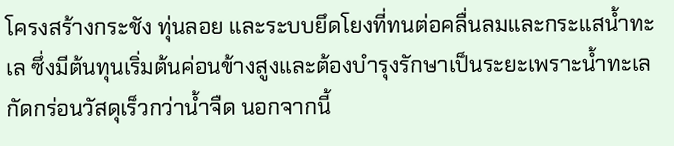โครงสร้างกระชัง ทุ่นลอย และระบบยึดโยงที่ทนต่อคลื่นลมและกระแสน้ำทะเล ซึ่งมีต้นทุนเริ่มต้นค่อนข้างสูงและต้องบำรุงรักษาเป็นระยะเพราะน้ำทะเลกัดกร่อนวัสดุเร็วกว่าน้ำจืด นอกจากนี้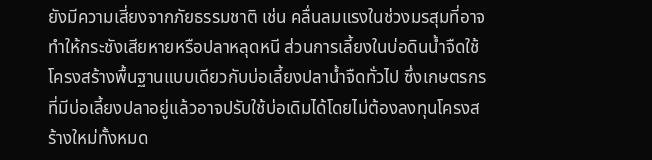ยังมีความเสี่ยงจากภัยธรรมชาติ เช่น คลื่นลมแรงในช่วงมรสุมที่อาจทำให้กระชังเสียหายหรือปลาหลุดหนี ส่วนการเลี้ยงในบ่อดินน้ำจืดใช้โครงสร้างพื้นฐานแบบเดียวกับบ่อเลี้ยงปลาน้ำจืดทั่วไป ซึ่งเกษตรกรที่มีบ่อเลี้ยงปลาอยู่แล้วอาจปรับใช้บ่อเดิมได้โดยไม่ต้องลงทุนโครงสร้างใหม่ทั้งหมด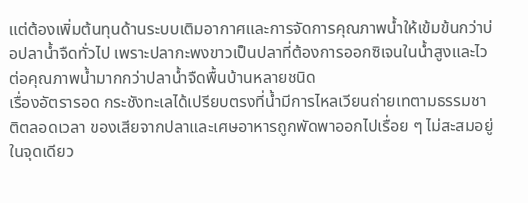แต่ต้องเพิ่มต้นทุนด้านระบบเติมอากาศและการจัดการคุณภาพน้ำให้เข้มข้นกว่าบ่อปลาน้ำจืดทั่วไป เพราะปลากะพงขาวเป็นปลาที่ต้องการออกซิเจนในน้ำสูงและไวต่อคุณภาพน้ำมากกว่าปลาน้ำจืดพื้นบ้านหลายชนิด
เรื่องอัตรารอด กระชังทะเลได้เปรียบตรงที่น้ำมีการไหลเวียนถ่ายเทตามธรรมชาติตลอดเวลา ของเสียจากปลาและเศษอาหารถูกพัดพาออกไปเรื่อย ๆ ไม่สะสมอยู่ในจุดเดียว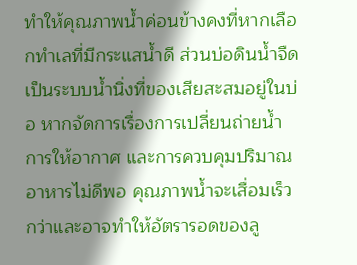ทำให้คุณภาพน้ำค่อนข้างคงที่หากเลือกทำเลที่มีกระแสน้ำดี ส่วนบ่อดินน้ำจืดเป็นระบบน้ำนิ่งที่ของเสียสะสมอยู่ในบ่อ หากจัดการเรื่องการเปลี่ยนถ่ายน้ำ การให้อากาศ และการควบคุมปริมาณอาหารไม่ดีพอ คุณภาพน้ำจะเสื่อมเร็วกว่าและอาจทำให้อัตรารอดของลู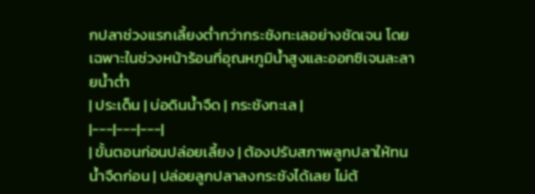กปลาช่วงแรกเลี้ยงต่ำกว่ากระชังทะเลอย่างชัดเจน โดยเฉพาะในช่วงหน้าร้อนที่อุณหภูมิน้ำสูงและออกซิเจนละลายน้ำต่ำ
| ประเด็น | บ่อดินน้ำจืด | กระชังทะเล |
|---|---|---|
| ขั้นตอนก่อนปล่อยเลี้ยง | ต้องปรับสภาพลูกปลาให้ทนน้ำจืดก่อน | ปล่อยลูกปลาลงกระชังได้เลย ไม่ต้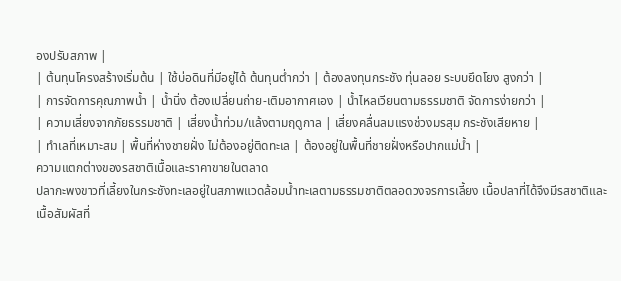องปรับสภาพ |
| ต้นทุนโครงสร้างเริ่มต้น | ใช้บ่อดินที่มีอยู่ได้ ต้นทุนต่ำกว่า | ต้องลงทุนกระชัง ทุ่นลอย ระบบยึดโยง สูงกว่า |
| การจัดการคุณภาพน้ำ | น้ำนิ่ง ต้องเปลี่ยนถ่าย-เติมอากาศเอง | น้ำไหลเวียนตามธรรมชาติ จัดการง่ายกว่า |
| ความเสี่ยงจากภัยธรรมชาติ | เสี่ยงน้ำท่วม/แล้งตามฤดูกาล | เสี่ยงคลื่นลมแรงช่วงมรสุม กระชังเสียหาย |
| ทำเลที่เหมาะสม | พื้นที่ห่างชายฝั่ง ไม่ต้องอยู่ติดทะเล | ต้องอยู่ในพื้นที่ชายฝั่งหรือปากแม่น้ำ |
ความแตกต่างของรสชาติเนื้อและราคาขายในตลาด
ปลากะพงขาวที่เลี้ยงในกระชังทะเลอยู่ในสภาพแวดล้อมน้ำทะเลตามธรรมชาติตลอดวงจรการเลี้ยง เนื้อปลาที่ได้จึงมีรสชาติและเนื้อสัมผัสที่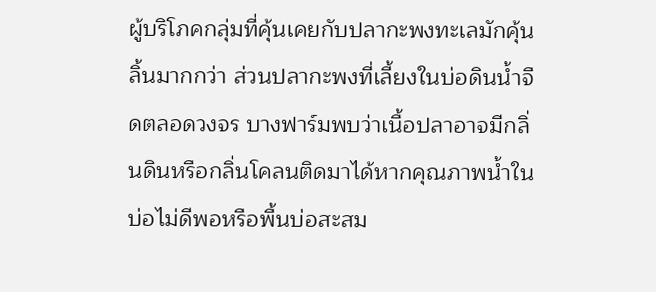ผู้บริโภคกลุ่มที่คุ้นเคยกับปลากะพงทะเลมักคุ้นลิ้นมากกว่า ส่วนปลากะพงที่เลี้ยงในบ่อดินน้ำจืดตลอดวงจร บางฟาร์มพบว่าเนื้อปลาอาจมีกลิ่นดินหรือกลิ่นโคลนติดมาได้หากคุณภาพน้ำในบ่อไม่ดีพอหรือพื้นบ่อสะสม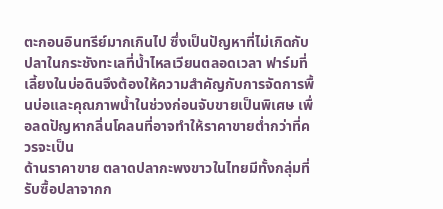ตะกอนอินทรีย์มากเกินไป ซึ่งเป็นปัญหาที่ไม่เกิดกับปลาในกระชังทะเลที่น้ำไหลเวียนตลอดเวลา ฟาร์มที่เลี้ยงในบ่อดินจึงต้องให้ความสำคัญกับการจัดการพื้นบ่อและคุณภาพน้ำในช่วงก่อนจับขายเป็นพิเศษ เพื่อลดปัญหากลิ่นโคลนที่อาจทำให้ราคาขายต่ำกว่าที่ควรจะเป็น
ด้านราคาขาย ตลาดปลากะพงขาวในไทยมีทั้งกลุ่มที่รับซื้อปลาจากก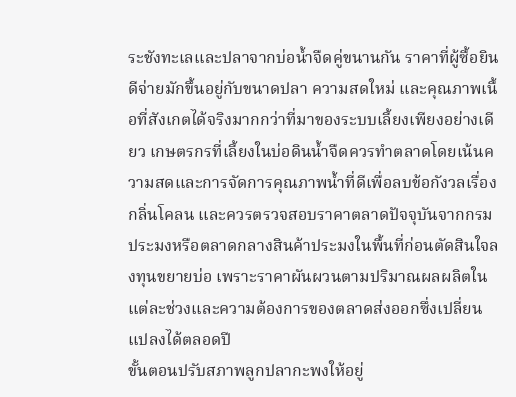ระชังทะเลและปลาจากบ่อน้ำจืดคู่ขนานกัน ราคาที่ผู้ซื้อยินดีจ่ายมักขึ้นอยู่กับขนาดปลา ความสดใหม่ และคุณภาพเนื้อที่สังเกตได้จริงมากกว่าที่มาของระบบเลี้ยงเพียงอย่างเดียว เกษตรกรที่เลี้ยงในบ่อดินน้ำจืดควรทำตลาดโดยเน้นความสดและการจัดการคุณภาพน้ำที่ดีเพื่อลบข้อกังวลเรื่องกลิ่นโคลน และควรตรวจสอบราคาตลาดปัจจุบันจากกรมประมงหรือตลาดกลางสินค้าประมงในพื้นที่ก่อนตัดสินใจลงทุนขยายบ่อ เพราะราคาผันผวนตามปริมาณผลผลิตในแต่ละช่วงและความต้องการของตลาดส่งออกซึ่งเปลี่ยนแปลงได้ตลอดปี
ขั้นตอนปรับสภาพลูกปลากะพงให้อยู่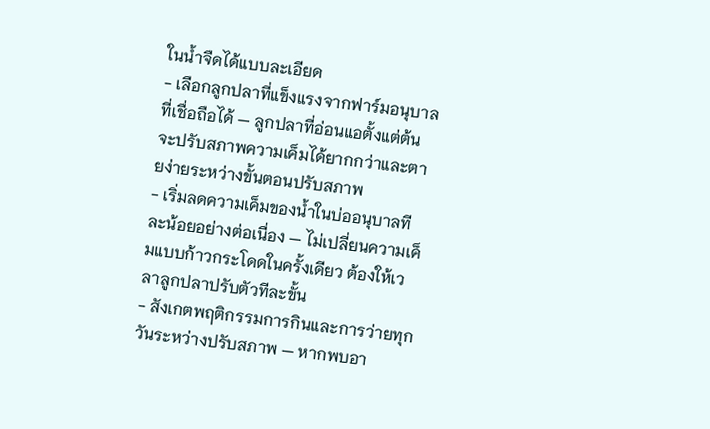ในน้ำจืดได้แบบละเอียด
- เลือกลูกปลาที่แข็งแรงจากฟาร์มอนุบาลที่เชื่อถือได้ — ลูกปลาที่อ่อนแอตั้งแต่ต้นจะปรับสภาพความเค็มได้ยากกว่าและตายง่ายระหว่างขั้นตอนปรับสภาพ
- เริ่มลดความเค็มของน้ำในบ่ออนุบาลทีละน้อยอย่างต่อเนื่อง — ไม่เปลี่ยนความเค็มแบบก้าวกระโดดในครั้งเดียว ต้องให้เวลาลูกปลาปรับตัวทีละขั้น
- สังเกตพฤติกรรมการกินและการว่ายทุกวันระหว่างปรับสภาพ — หากพบอา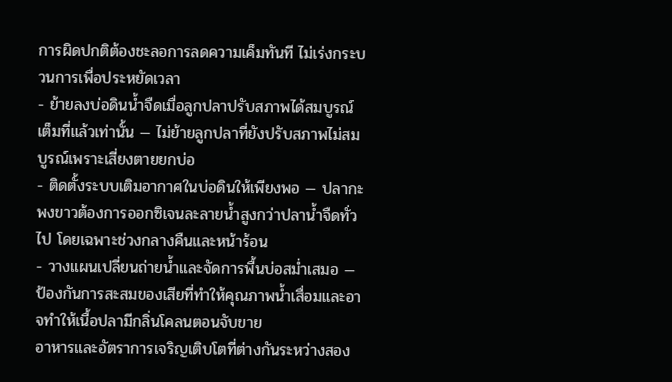การผิดปกติต้องชะลอการลดความเค็มทันที ไม่เร่งกระบวนการเพื่อประหยัดเวลา
- ย้ายลงบ่อดินน้ำจืดเมื่อลูกปลาปรับสภาพได้สมบูรณ์เต็มที่แล้วเท่านั้น — ไม่ย้ายลูกปลาที่ยังปรับสภาพไม่สมบูรณ์เพราะเสี่ยงตายยกบ่อ
- ติดตั้งระบบเติมอากาศในบ่อดินให้เพียงพอ — ปลากะพงขาวต้องการออกซิเจนละลายน้ำสูงกว่าปลาน้ำจืดทั่วไป โดยเฉพาะช่วงกลางคืนและหน้าร้อน
- วางแผนเปลี่ยนถ่ายน้ำและจัดการพื้นบ่อสม่ำเสมอ — ป้องกันการสะสมของเสียที่ทำให้คุณภาพน้ำเสื่อมและอาจทำให้เนื้อปลามีกลิ่นโคลนตอนจับขาย
อาหารและอัตราการเจริญเติบโตที่ต่างกันระหว่างสอง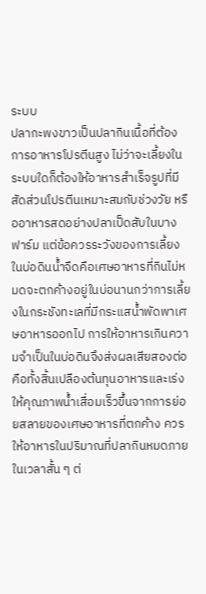ระบบ
ปลากะพงขาวเป็นปลากินเนื้อที่ต้องการอาหารโปรตีนสูง ไม่ว่าจะเลี้ยงในระบบใดก็ต้องให้อาหารสำเร็จรูปที่มีสัดส่วนโปรตีนเหมาะสมกับช่วงวัย หรืออาหารสดอย่างปลาเป็ดสับในบางฟาร์ม แต่ข้อควรระวังของการเลี้ยงในบ่อดินน้ำจืดคือเศษอาหารที่กินไม่หมดจะตกค้างอยู่ในบ่อนานกว่าการเลี้ยงในกระชังทะเลที่มีกระแสน้ำพัดพาเศษอาหารออกไป การให้อาหารเกินความจำเป็นในบ่อดินจึงส่งผลเสียสองต่อ คือทั้งสิ้นเปลืองต้นทุนอาหารและเร่งให้คุณภาพน้ำเสื่อมเร็วขึ้นจากการย่อยสลายของเศษอาหารที่ตกค้าง ควรให้อาหารในปริมาณที่ปลากินหมดภายในเวลาสั้น ๆ ต่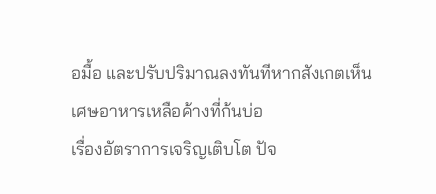อมื้อ และปรับปริมาณลงทันทีหากสังเกตเห็นเศษอาหารเหลือค้างที่ก้นบ่อ
เรื่องอัตราการเจริญเติบโต ปัจ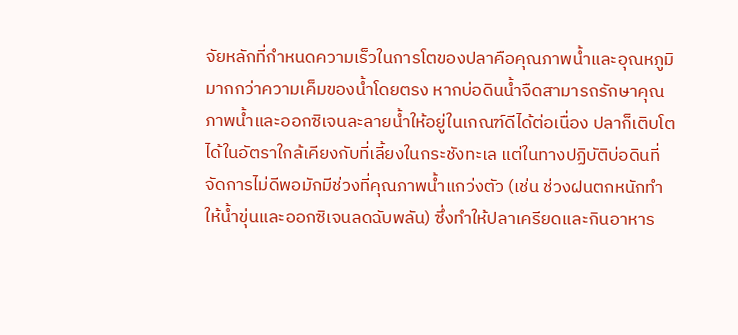จัยหลักที่กำหนดความเร็วในการโตของปลาคือคุณภาพน้ำและอุณหภูมิมากกว่าความเค็มของน้ำโดยตรง หากบ่อดินน้ำจืดสามารถรักษาคุณภาพน้ำและออกซิเจนละลายน้ำให้อยู่ในเกณฑ์ดีได้ต่อเนื่อง ปลาก็เติบโตได้ในอัตราใกล้เคียงกับที่เลี้ยงในกระชังทะเล แต่ในทางปฏิบัติบ่อดินที่จัดการไม่ดีพอมักมีช่วงที่คุณภาพน้ำแกว่งตัว (เช่น ช่วงฝนตกหนักทำให้น้ำขุ่นและออกซิเจนลดฉับพลัน) ซึ่งทำให้ปลาเครียดและกินอาหาร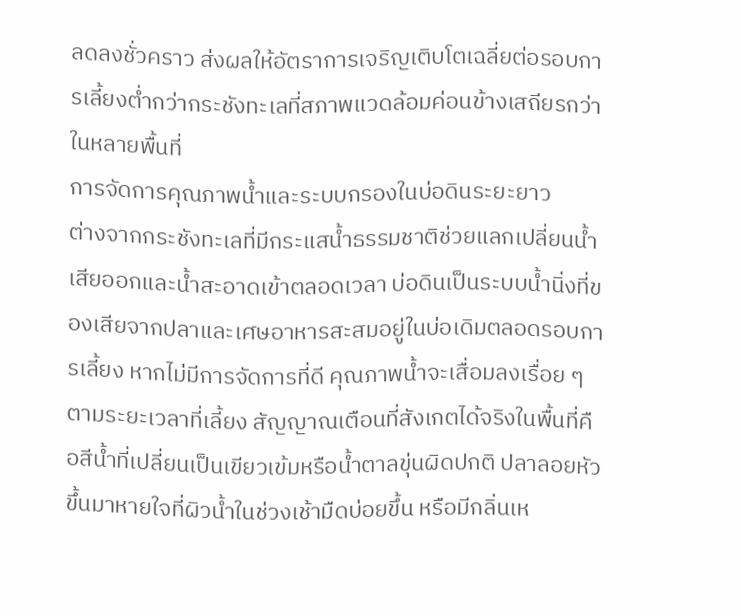ลดลงชั่วคราว ส่งผลให้อัตราการเจริญเติบโตเฉลี่ยต่อรอบการเลี้ยงต่ำกว่ากระชังทะเลที่สภาพแวดล้อมค่อนข้างเสถียรกว่าในหลายพื้นที่
การจัดการคุณภาพน้ำและระบบกรองในบ่อดินระยะยาว
ต่างจากกระชังทะเลที่มีกระแสน้ำธรรมชาติช่วยแลกเปลี่ยนน้ำเสียออกและน้ำสะอาดเข้าตลอดเวลา บ่อดินเป็นระบบน้ำนิ่งที่ของเสียจากปลาและเศษอาหารสะสมอยู่ในบ่อเดิมตลอดรอบการเลี้ยง หากไม่มีการจัดการที่ดี คุณภาพน้ำจะเสื่อมลงเรื่อย ๆ ตามระยะเวลาที่เลี้ยง สัญญาณเตือนที่สังเกตได้จริงในพื้นที่คือสีน้ำที่เปลี่ยนเป็นเขียวเข้มหรือน้ำตาลขุ่นผิดปกติ ปลาลอยหัวขึ้นมาหายใจที่ผิวน้ำในช่วงเช้ามืดบ่อยขึ้น หรือมีกลิ่นเห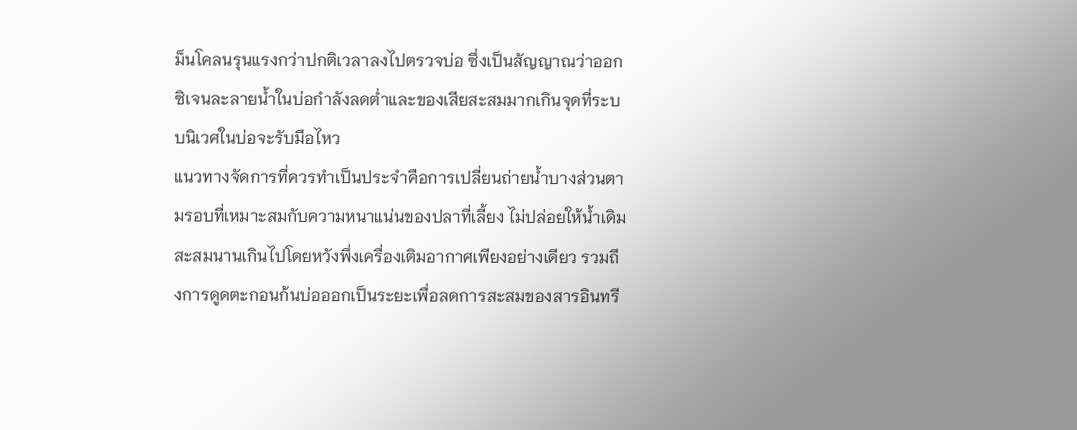ม็นโคลนรุนแรงกว่าปกติเวลาลงไปตรวจบ่อ ซึ่งเป็นสัญญาณว่าออกซิเจนละลายน้ำในบ่อกำลังลดต่ำและของเสียสะสมมากเกินจุดที่ระบบนิเวศในบ่อจะรับมือไหว
แนวทางจัดการที่ควรทำเป็นประจำคือการเปลี่ยนถ่ายน้ำบางส่วนตามรอบที่เหมาะสมกับความหนาแน่นของปลาที่เลี้ยง ไม่ปล่อยให้น้ำเดิมสะสมนานเกินไปโดยหวังพึ่งเครื่องเติมอากาศเพียงอย่างเดียว รวมถึงการดูดตะกอนก้นบ่อออกเป็นระยะเพื่อลดการสะสมของสารอินทรี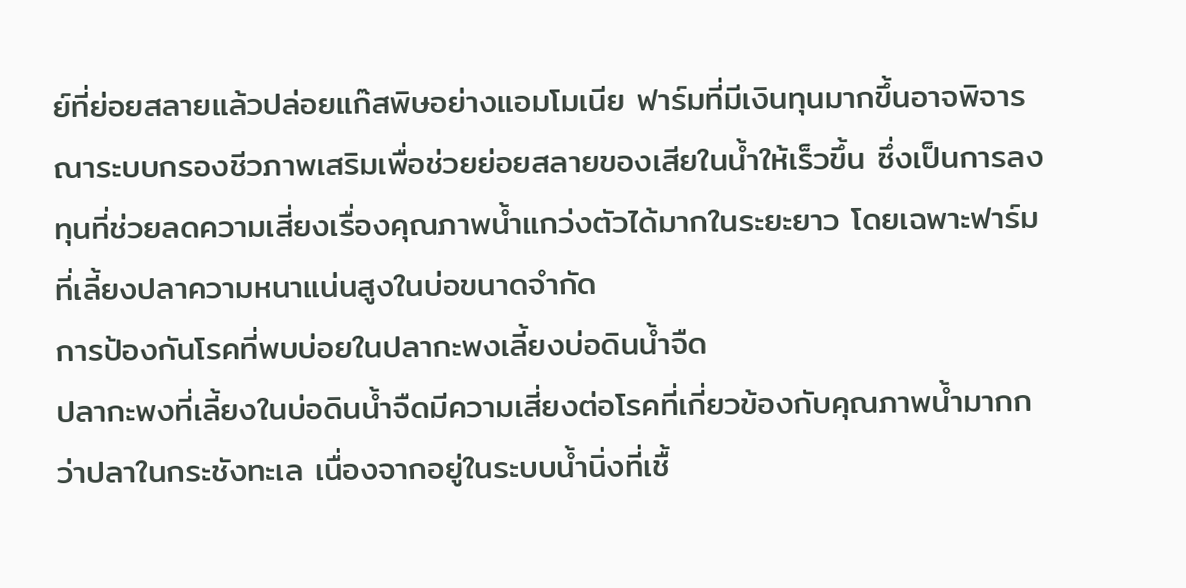ย์ที่ย่อยสลายแล้วปล่อยแก๊สพิษอย่างแอมโมเนีย ฟาร์มที่มีเงินทุนมากขึ้นอาจพิจารณาระบบกรองชีวภาพเสริมเพื่อช่วยย่อยสลายของเสียในน้ำให้เร็วขึ้น ซึ่งเป็นการลงทุนที่ช่วยลดความเสี่ยงเรื่องคุณภาพน้ำแกว่งตัวได้มากในระยะยาว โดยเฉพาะฟาร์มที่เลี้ยงปลาความหนาแน่นสูงในบ่อขนาดจำกัด
การป้องกันโรคที่พบบ่อยในปลากะพงเลี้ยงบ่อดินน้ำจืด
ปลากะพงที่เลี้ยงในบ่อดินน้ำจืดมีความเสี่ยงต่อโรคที่เกี่ยวข้องกับคุณภาพน้ำมากกว่าปลาในกระชังทะเล เนื่องจากอยู่ในระบบน้ำนิ่งที่เชื้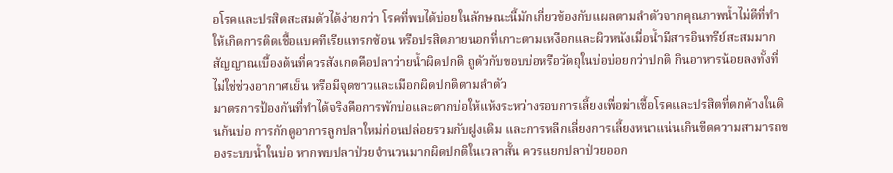อโรคและปรสิตสะสมตัวได้ง่ายกว่า โรคที่พบได้บ่อยในลักษณะนี้มักเกี่ยวข้องกับแผลตามลำตัวจากคุณภาพน้ำไม่ดีที่ทำให้เกิดการติดเชื้อแบคทีเรียแทรกซ้อน หรือปรสิตภายนอกที่เกาะตามเหงือกและผิวหนังเมื่อน้ำมีสารอินทรีย์สะสมมาก สัญญาณเบื้องต้นที่ควรสังเกตคือปลาว่ายน้ำผิดปกติ ถูตัวกับขอบบ่อหรือวัตถุในบ่อบ่อยกว่าปกติ กินอาหารน้อยลงทั้งที่ไม่ใช่ช่วงอากาศเย็น หรือมีจุดขาวและเมือกผิดปกติตามลำตัว
มาตรการป้องกันที่ทำได้จริงคือการพักบ่อและตากบ่อให้แห้งระหว่างรอบการเลี้ยงเพื่อฆ่าเชื้อโรคและปรสิตที่ตกค้างในดินก้นบ่อ การกักดูอาการลูกปลาใหม่ก่อนปล่อยรวมกับฝูงเดิม และการหลีกเลี่ยงการเลี้ยงหนาแน่นเกินขีดความสามารถของระบบน้ำในบ่อ หากพบปลาป่วยจำนวนมากผิดปกติในเวลาสั้น ควรแยกปลาป่วยออก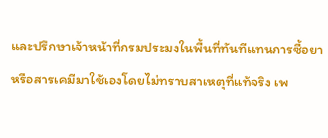และปรึกษาเจ้าหน้าที่กรมประมงในพื้นที่ทันทีแทนการซื้อยาหรือสารเคมีมาใช้เองโดยไม่ทราบสาเหตุที่แท้จริง เพ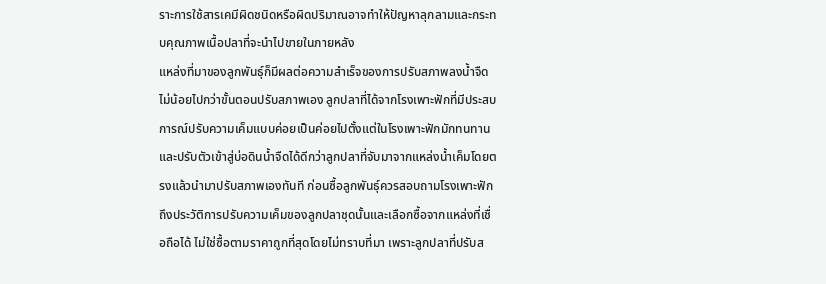ราะการใช้สารเคมีผิดชนิดหรือผิดปริมาณอาจทำให้ปัญหาลุกลามและกระทบคุณภาพเนื้อปลาที่จะนำไปขายในภายหลัง
แหล่งที่มาของลูกพันธุ์ก็มีผลต่อความสำเร็จของการปรับสภาพลงน้ำจืดไม่น้อยไปกว่าขั้นตอนปรับสภาพเอง ลูกปลาที่ได้จากโรงเพาะฟักที่มีประสบการณ์ปรับความเค็มแบบค่อยเป็นค่อยไปตั้งแต่ในโรงเพาะฟักมักทนทานและปรับตัวเข้าสู่บ่อดินน้ำจืดได้ดีกว่าลูกปลาที่จับมาจากแหล่งน้ำเค็มโดยตรงแล้วนำมาปรับสภาพเองทันที ก่อนซื้อลูกพันธุ์ควรสอบถามโรงเพาะฟักถึงประวัติการปรับความเค็มของลูกปลาชุดนั้นและเลือกซื้อจากแหล่งที่เชื่อถือได้ ไม่ใช่ซื้อตามราคาถูกที่สุดโดยไม่ทราบที่มา เพราะลูกปลาที่ปรับส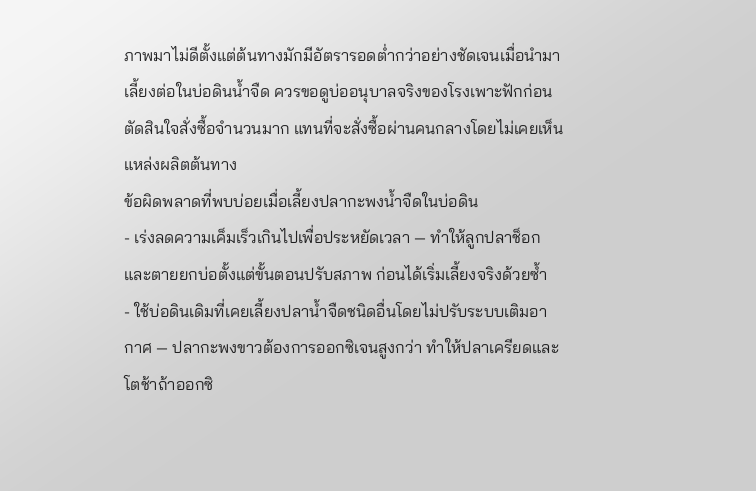ภาพมาไม่ดีตั้งแต่ต้นทางมักมีอัตรารอดต่ำกว่าอย่างชัดเจนเมื่อนำมาเลี้ยงต่อในบ่อดินน้ำจืด ควรขอดูบ่ออนุบาลจริงของโรงเพาะฟักก่อนตัดสินใจสั่งซื้อจำนวนมาก แทนที่จะสั่งซื้อผ่านคนกลางโดยไม่เคยเห็นแหล่งผลิตต้นทาง
ข้อผิดพลาดที่พบบ่อยเมื่อเลี้ยงปลากะพงน้ำจืดในบ่อดิน
- เร่งลดความเค็มเร็วเกินไปเพื่อประหยัดเวลา — ทำให้ลูกปลาช็อกและตายยกบ่อตั้งแต่ขั้นตอนปรับสภาพ ก่อนได้เริ่มเลี้ยงจริงด้วยซ้ำ
- ใช้บ่อดินเดิมที่เคยเลี้ยงปลาน้ำจืดชนิดอื่นโดยไม่ปรับระบบเติมอากาศ — ปลากะพงขาวต้องการออกซิเจนสูงกว่า ทำให้ปลาเครียดและโตช้าถ้าออกซิ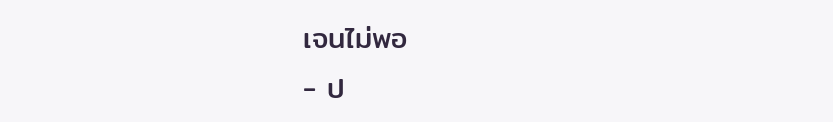เจนไม่พอ
- ป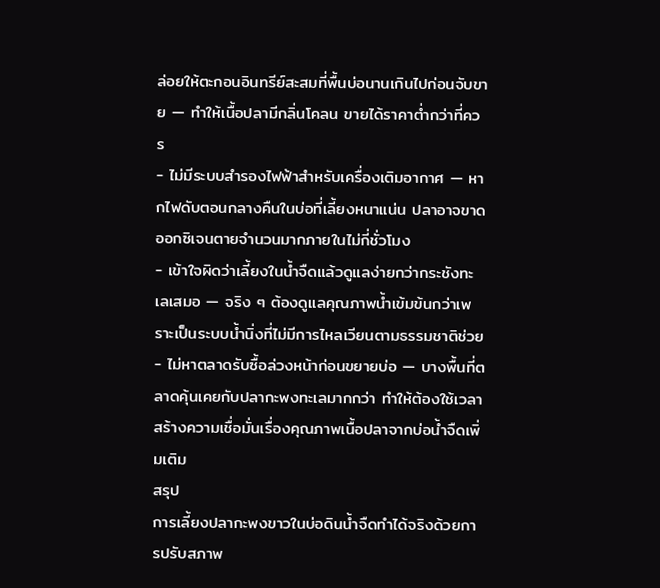ล่อยให้ตะกอนอินทรีย์สะสมที่พื้นบ่อนานเกินไปก่อนจับขาย — ทำให้เนื้อปลามีกลิ่นโคลน ขายได้ราคาต่ำกว่าที่ควร
- ไม่มีระบบสำรองไฟฟ้าสำหรับเครื่องเติมอากาศ — หากไฟดับตอนกลางคืนในบ่อที่เลี้ยงหนาแน่น ปลาอาจขาดออกซิเจนตายจำนวนมากภายในไม่กี่ชั่วโมง
- เข้าใจผิดว่าเลี้ยงในน้ำจืดแล้วดูแลง่ายกว่ากระชังทะเลเสมอ — จริง ๆ ต้องดูแลคุณภาพน้ำเข้มข้นกว่าเพราะเป็นระบบน้ำนิ่งที่ไม่มีการไหลเวียนตามธรรมชาติช่วย
- ไม่หาตลาดรับซื้อล่วงหน้าก่อนขยายบ่อ — บางพื้นที่ตลาดคุ้นเคยกับปลากะพงทะเลมากกว่า ทำให้ต้องใช้เวลาสร้างความเชื่อมั่นเรื่องคุณภาพเนื้อปลาจากบ่อน้ำจืดเพิ่มเติม
สรุป
การเลี้ยงปลากะพงขาวในบ่อดินน้ำจืดทำได้จริงด้วยการปรับสภาพ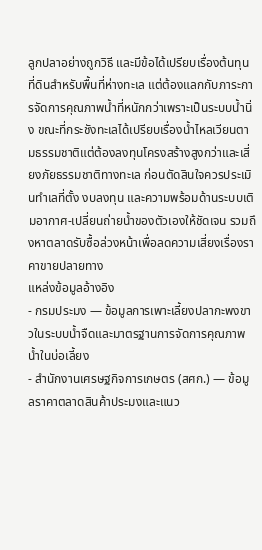ลูกปลาอย่างถูกวิธี และมีข้อได้เปรียบเรื่องต้นทุนที่ดินสำหรับพื้นที่ห่างทะเล แต่ต้องแลกกับภาระการจัดการคุณภาพน้ำที่หนักกว่าเพราะเป็นระบบน้ำนิ่ง ขณะที่กระชังทะเลได้เปรียบเรื่องน้ำไหลเวียนตามธรรมชาติแต่ต้องลงทุนโครงสร้างสูงกว่าและเสี่ยงภัยธรรมชาติทางทะเล ก่อนตัดสินใจควรประเมินทำเลที่ตั้ง งบลงทุน และความพร้อมด้านระบบเติมอากาศ-เปลี่ยนถ่ายน้ำของตัวเองให้ชัดเจน รวมถึงหาตลาดรับซื้อล่วงหน้าเพื่อลดความเสี่ยงเรื่องราคาขายปลายทาง
แหล่งข้อมูลอ้างอิง
- กรมประมง — ข้อมูลการเพาะเลี้ยงปลากะพงขาวในระบบน้ำจืดและมาตรฐานการจัดการคุณภาพน้ำในบ่อเลี้ยง
- สำนักงานเศรษฐกิจการเกษตร (สศก.) — ข้อมูลราคาตลาดสินค้าประมงและแนว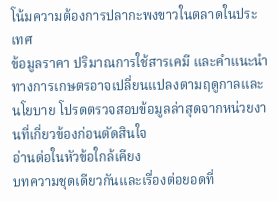โน้มความต้องการปลากะพงขาวในตลาดในประเทศ
ข้อมูลราคา ปริมาณการใช้สารเคมี และคำแนะนำทางการเกษตรอาจเปลี่ยนแปลงตามฤดูกาลและนโยบาย โปรดตรวจสอบข้อมูลล่าสุดจากหน่วยงานที่เกี่ยวข้องก่อนตัดสินใจ
อ่านต่อในหัวข้อใกล้เคียง
บทความชุดเดียวกันและเรื่องต่อยอดที่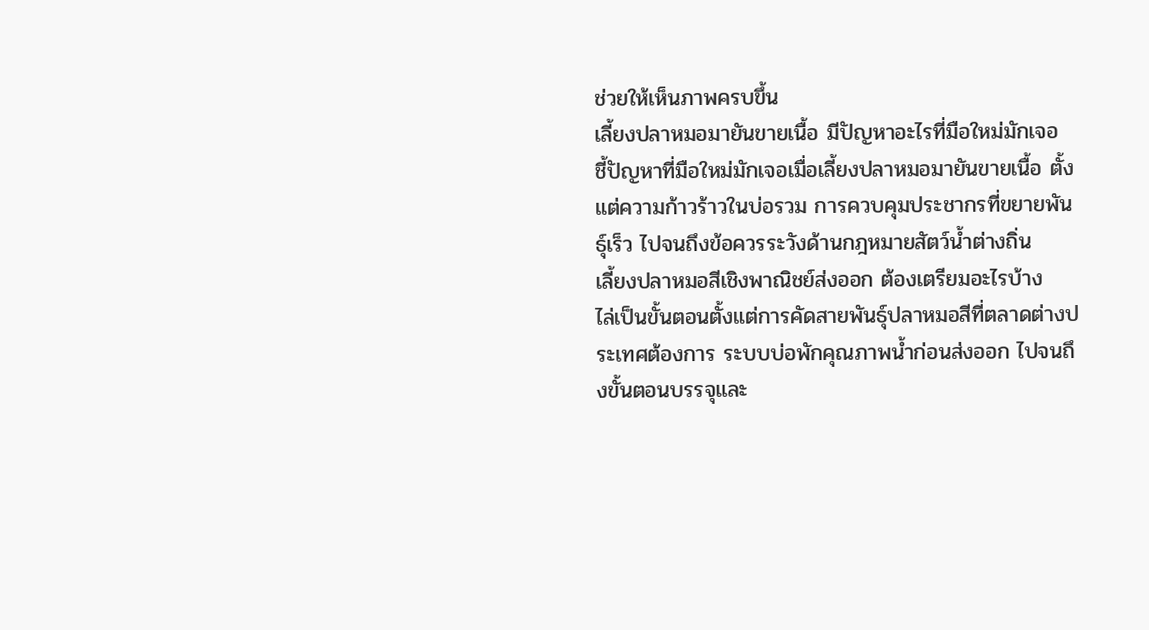ช่วยให้เห็นภาพครบขึ้น
เลี้ยงปลาหมอมายันขายเนื้อ มีปัญหาอะไรที่มือใหม่มักเจอ
ชี้ปัญหาที่มือใหม่มักเจอเมื่อเลี้ยงปลาหมอมายันขายเนื้อ ตั้งแต่ความก้าวร้าวในบ่อรวม การควบคุมประชากรที่ขยายพันธุ์เร็ว ไปจนถึงข้อควรระวังด้านกฎหมายสัตว์น้ำต่างถิ่น
เลี้ยงปลาหมอสีเชิงพาณิชย์ส่งออก ต้องเตรียมอะไรบ้าง
ไล่เป็นขั้นตอนตั้งแต่การคัดสายพันธุ์ปลาหมอสีที่ตลาดต่างประเทศต้องการ ระบบบ่อพักคุณภาพน้ำก่อนส่งออก ไปจนถึงขั้นตอนบรรจุและ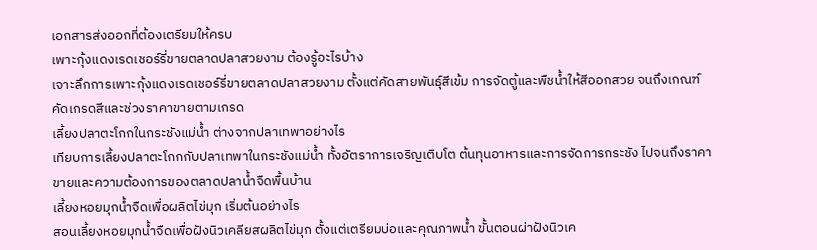เอกสารส่งออกที่ต้องเตรียมให้ครบ
เพาะกุ้งแดงเรดเชอร์รี่ขายตลาดปลาสวยงาม ต้องรู้อะไรบ้าง
เจาะลึกการเพาะกุ้งแดงเรดเชอร์รี่ขายตลาดปลาสวยงาม ตั้งแต่คัดสายพันธุ์สีเข้ม การจัดตู้และพืชน้ำให้สีออกสวย จนถึงเกณฑ์คัดเกรดสีและช่วงราคาขายตามเกรด
เลี้ยงปลาตะโกกในกระชังแม่น้ำ ต่างจากปลาเทพาอย่างไร
เทียบการเลี้ยงปลาตะโกกกับปลาเทพาในกระชังแม่น้ำ ทั้งอัตราการเจริญเติบโต ต้นทุนอาหารและการจัดการกระชัง ไปจนถึงราคาขายและความต้องการของตลาดปลาน้ำจืดพื้นบ้าน
เลี้ยงหอยมุกน้ำจืดเพื่อผลิตไข่มุก เริ่มต้นอย่างไร
สอนเลี้ยงหอยมุกน้ำจืดเพื่อฝังนิวเคลียสผลิตไข่มุก ตั้งแต่เตรียมบ่อและคุณภาพน้ำ ขั้นตอนผ่าฝังนิวเค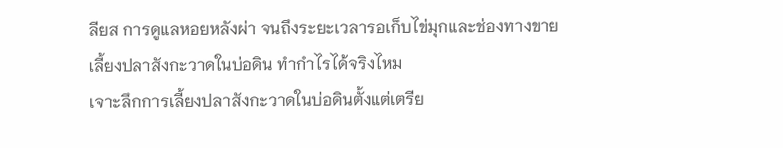ลียส การดูแลหอยหลังผ่า จนถึงระยะเวลารอเก็บไข่มุกและช่องทางขาย
เลี้ยงปลาสังกะวาดในบ่อดิน ทำกำไรได้จริงไหม
เจาะลึกการเลี้ยงปลาสังกะวาดในบ่อดินตั้งแต่เตรีย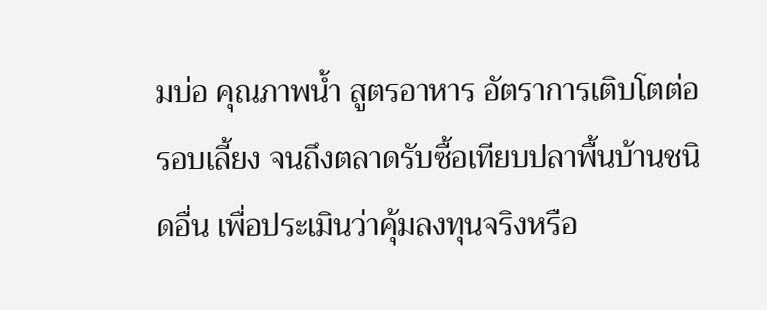มบ่อ คุณภาพน้ำ สูตรอาหาร อัตราการเติบโตต่อรอบเลี้ยง จนถึงตลาดรับซื้อเทียบปลาพื้นบ้านชนิดอื่น เพื่อประเมินว่าคุ้มลงทุนจริงหรือ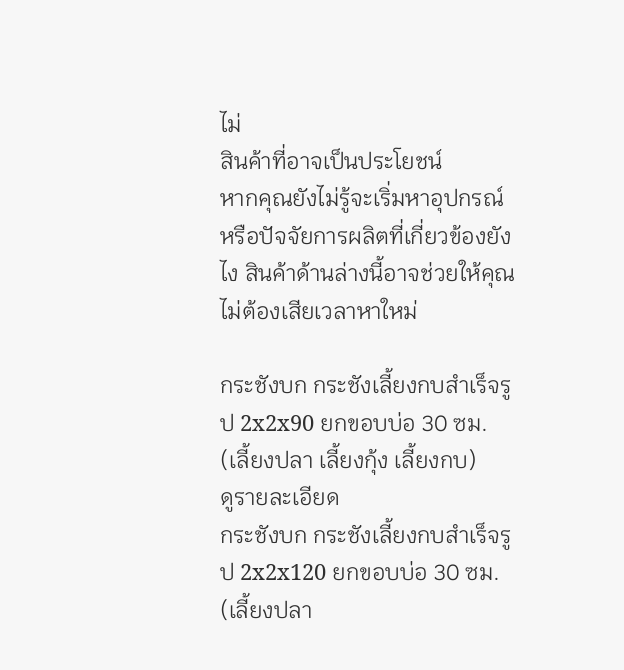ไม่
สินค้าที่อาจเป็นประโยชน์
หากคุณยังไม่รู้จะเริ่มหาอุปกรณ์หรือปัจจัยการผลิตที่เกี่ยวข้องยังไง สินค้าด้านล่างนี้อาจช่วยให้คุณไม่ต้องเสียเวลาหาใหม่

กระชังบก กระชังเลี้ยงกบสำเร็จรูป 2x2x90 ยกขอบบ่อ 30 ซม. (เลี้ยงปลา เลี้ยงกุ้ง เลี้ยงกบ)
ดูรายละเอียด
กระชังบก กระชังเลี้ยงกบสำเร็จรูป 2x2x120 ยกขอบบ่อ 30 ซม. (เลี้ยงปลา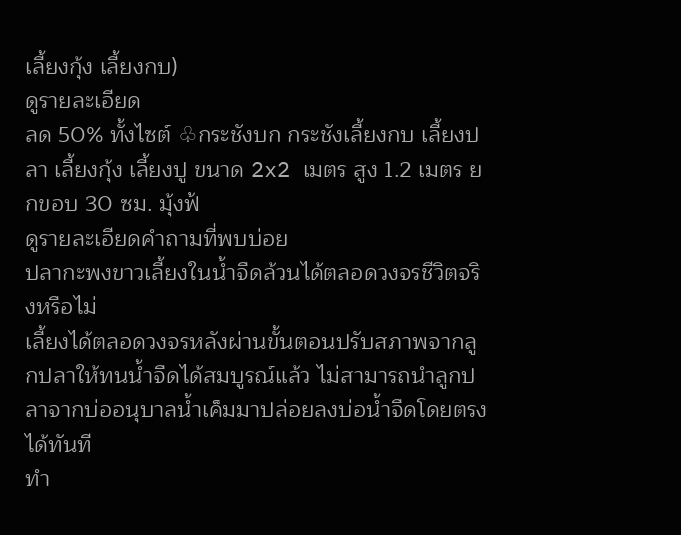เลี้ยงกุ้ง เลี้ยงกบ)
ดูรายละเอียด
ลด 50% ทั้งไซต์ ♧กระชังบก กระชังเลี้ยงกบ เลี้ยงปลา เลี้ยงกุ้ง เลี้ยงปู ขนาด 2x2 เมตร สูง 1.2 เมตร ยกขอบ 30 ซม. มุ้งฟ้
ดูรายละเอียดคำถามที่พบบ่อย
ปลากะพงขาวเลี้ยงในน้ำจืดล้วนได้ตลอดวงจรชีวิตจริงหรือไม่
เลี้ยงได้ตลอดวงจรหลังผ่านขั้นตอนปรับสภาพจากลูกปลาให้ทนน้ำจืดได้สมบูรณ์แล้ว ไม่สามารถนำลูกปลาจากบ่ออนุบาลน้ำเค็มมาปล่อยลงบ่อน้ำจืดโดยตรงได้ทันที
ทำ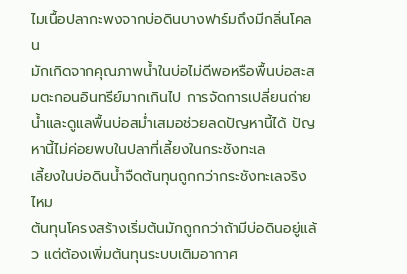ไมเนื้อปลากะพงจากบ่อดินบางฟาร์มถึงมีกลิ่นโคลน
มักเกิดจากคุณภาพน้ำในบ่อไม่ดีพอหรือพื้นบ่อสะสมตะกอนอินทรีย์มากเกินไป การจัดการเปลี่ยนถ่ายน้ำและดูแลพื้นบ่อสม่ำเสมอช่วยลดปัญหานี้ได้ ปัญหานี้ไม่ค่อยพบในปลาที่เลี้ยงในกระชังทะเล
เลี้ยงในบ่อดินน้ำจืดต้นทุนถูกกว่ากระชังทะเลจริงไหม
ต้นทุนโครงสร้างเริ่มต้นมักถูกกว่าถ้ามีบ่อดินอยู่แล้ว แต่ต้องเพิ่มต้นทุนระบบเติมอากาศ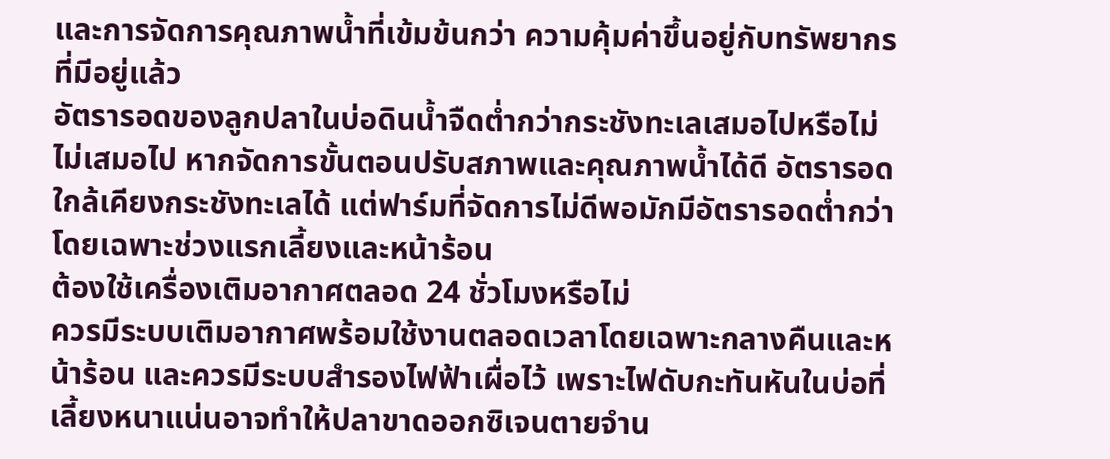และการจัดการคุณภาพน้ำที่เข้มข้นกว่า ความคุ้มค่าขึ้นอยู่กับทรัพยากรที่มีอยู่แล้ว
อัตรารอดของลูกปลาในบ่อดินน้ำจืดต่ำกว่ากระชังทะเลเสมอไปหรือไม่
ไม่เสมอไป หากจัดการขั้นตอนปรับสภาพและคุณภาพน้ำได้ดี อัตรารอดใกล้เคียงกระชังทะเลได้ แต่ฟาร์มที่จัดการไม่ดีพอมักมีอัตรารอดต่ำกว่า โดยเฉพาะช่วงแรกเลี้ยงและหน้าร้อน
ต้องใช้เครื่องเติมอากาศตลอด 24 ชั่วโมงหรือไม่
ควรมีระบบเติมอากาศพร้อมใช้งานตลอดเวลาโดยเฉพาะกลางคืนและหน้าร้อน และควรมีระบบสำรองไฟฟ้าเผื่อไว้ เพราะไฟดับกะทันหันในบ่อที่เลี้ยงหนาแน่นอาจทำให้ปลาขาดออกซิเจนตายจำน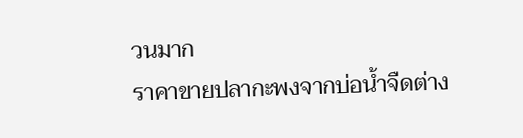วนมาก
ราคาขายปลากะพงจากบ่อน้ำจืดต่าง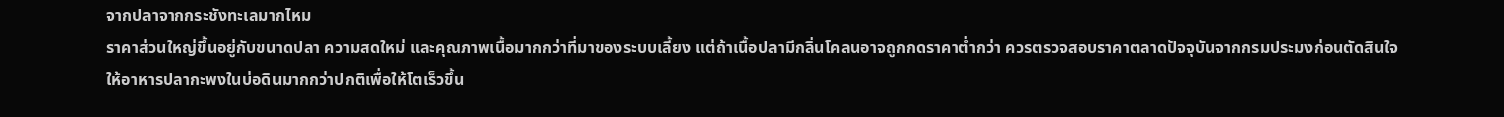จากปลาจากกระชังทะเลมากไหม
ราคาส่วนใหญ่ขึ้นอยู่กับขนาดปลา ความสดใหม่ และคุณภาพเนื้อมากกว่าที่มาของระบบเลี้ยง แต่ถ้าเนื้อปลามีกลิ่นโคลนอาจถูกกดราคาต่ำกว่า ควรตรวจสอบราคาตลาดปัจจุบันจากกรมประมงก่อนตัดสินใจ
ให้อาหารปลากะพงในบ่อดินมากกว่าปกติเพื่อให้โตเร็วขึ้น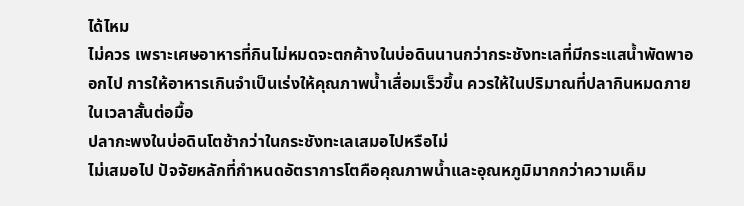ได้ไหม
ไม่ควร เพราะเศษอาหารที่กินไม่หมดจะตกค้างในบ่อดินนานกว่ากระชังทะเลที่มีกระแสน้ำพัดพาออกไป การให้อาหารเกินจำเป็นเร่งให้คุณภาพน้ำเสื่อมเร็วขึ้น ควรให้ในปริมาณที่ปลากินหมดภายในเวลาสั้นต่อมื้อ
ปลากะพงในบ่อดินโตช้ากว่าในกระชังทะเลเสมอไปหรือไม่
ไม่เสมอไป ปัจจัยหลักที่กำหนดอัตราการโตคือคุณภาพน้ำและอุณหภูมิมากกว่าความเค็ม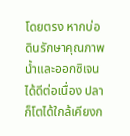โดยตรง หากบ่อดินรักษาคุณภาพน้ำและออกซิเจนได้ดีต่อเนื่อง ปลาก็โตได้ใกล้เคียงก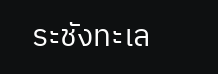ระชังทะเล